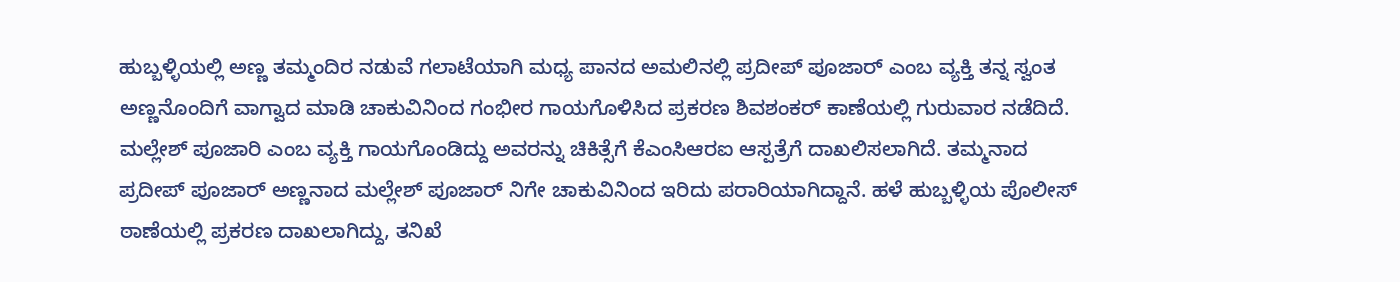ಹುಬ್ಬಳ್ಳಿಯಲ್ಲಿ ಅಣ್ಣ ತಮ್ಮಂದಿರ ನಡುವೆ ಗಲಾಟೆಯಾಗಿ ಮಧ್ಯ ಪಾನದ ಅಮಲಿನಲ್ಲಿ ಪ್ರದೀಪ್ ಪೂಜಾರ್ ಎಂಬ ವ್ಯಕ್ತಿ ತನ್ನ ಸ್ವಂತ ಅಣ್ಣನೊಂದಿಗೆ ವಾಗ್ವಾದ ಮಾಡಿ ಚಾಕುವಿನಿಂದ ಗಂಭೀರ ಗಾಯಗೊಳಿಸಿದ ಪ್ರಕರಣ ಶಿವಶಂಕರ್ ಕಾಣೆಯಲ್ಲಿ ಗುರುವಾರ ನಡೆದಿದೆ.
ಮಲ್ಲೇಶ್ ಪೂಜಾರಿ ಎಂಬ ವ್ಯಕ್ತಿ ಗಾಯಗೊಂಡಿದ್ದು ಅವರನ್ನು ಚಿಕಿತ್ಸೆಗೆ ಕೆಎಂಸಿಆರಐ ಆಸ್ಪತ್ರೆಗೆ ದಾಖಲಿಸಲಾಗಿದೆ. ತಮ್ಮನಾದ ಪ್ರದೀಪ್ ಪೂಜಾರ್ ಅಣ್ಣನಾದ ಮಲ್ಲೇಶ್ ಪೂಜಾರ್ ನಿಗೇ ಚಾಕುವಿನಿಂದ ಇರಿದು ಪರಾರಿಯಾಗಿದ್ದಾನೆ. ಹಳೆ ಹುಬ್ಬಳ್ಳಿಯ ಪೊಲೀಸ್ ಠಾಣೆಯಲ್ಲಿ ಪ್ರಕರಣ ದಾಖಲಾಗಿದ್ದು, ತನಿಖೆ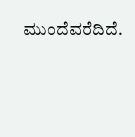ಮುಂದೆವರೆದಿದೆ.